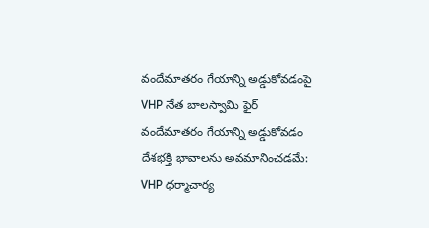వందేమాతరం గేయాన్ని అడ్డుకోవడంపై VHP నేత బాలస్వామి ఫైర్
వందేమాతరం గేయాన్ని అడ్డుకోవడం దేశభక్తి భావాలను అవమానించడమే: VHP ధర్మాచార్య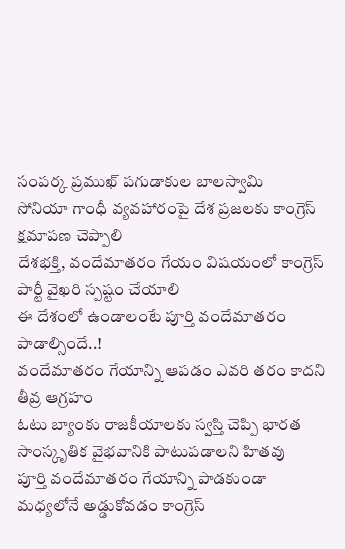సంపర్క ప్రముఖ్ పగుడాకుల బాలస్వామి
సోనియా గాంధీ వ్యవహారంపై దేశ ప్రజలకు కాంగ్రెస్ క్షమాపణ చెప్పాలి
దేశభక్తి, వందేమాతరం గేయం విషయంలో కాంగ్రెస్ పార్టీ వైఖరి స్పష్టం చేయాలి
ఈ దేశంలో ఉండాలంటే పూర్తి వందేమాతరం పాడాల్సిందే..!
వందేమాతరం గేయాన్ని ఆపడం ఎవరి తరం కాదని తీవ్ర ఆగ్రహం
ఓటు బ్యాంకు రాజకీయాలకు స్వస్తి చెప్పి భారత సాంస్కృతిక వైభవానికి పాటుపడాలని హితవు
పూర్తి వందేమాతరం గేయాన్ని పాడకుండా మధ్యలోనే అడ్డుకోవడం కాంగ్రెస్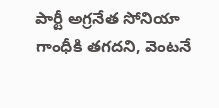పార్టీ అగ్రనేత సోనియా గాంధీకి తగదని, వెంటనే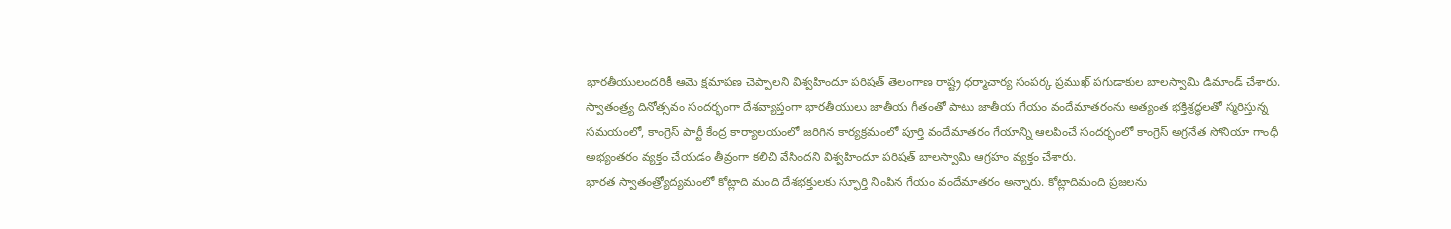భారతీయులందరికీ ఆమె క్షమాపణ చెప్పాలని విశ్వహిందూ పరిషత్ తెలంగాణ రాష్ట్ర ధర్మాచార్య సంపర్క ప్రముఖ్ పగుడాకుల బాలస్వామి డిమాండ్ చేశారు.
స్వాతంత్ర్య దినోత్సవం సందర్భంగా దేశవ్యాప్తంగా భారతీయులు జాతీయ గీతంతో పాటు జాతీయ గేయం వందేమాతరంను అత్యంత భక్తిశ్రద్ధలతో స్మరిస్తున్న సమయంలో, కాంగ్రెస్ పార్టీ కేంద్ర కార్యాలయంలో జరిగిన కార్యక్రమంలో పూర్తి వందేమాతరం గేయాన్ని ఆలపించే సందర్భంలో కాంగ్రెస్ అగ్రనేత సోనియా గాంధీ అభ్యంతరం వ్యక్తం చేయడం తీవ్రంగా కలిచి వేసిందని విశ్వహిందూ పరిషత్ బాలస్వామి ఆగ్రహం వ్యక్తం చేశారు.
భారత స్వాతంత్ర్యోద్యమంలో కోట్లాది మంది దేశభక్తులకు స్ఫూర్తి నింపిన గేయం వందేమాతరం అన్నారు. కోట్లాదిమంది ప్రజలను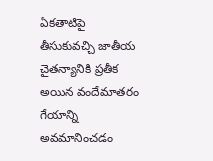ఏకతాటిపై తీసుకువచ్చి జాతీయ చైతన్యానికి ప్రతీక అయిన వందేమాతరం గేయాన్ని అవమానించడం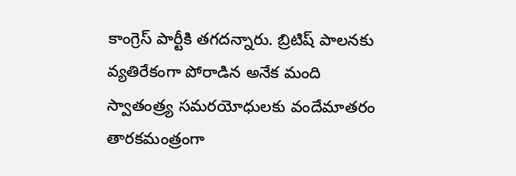కాంగ్రెస్ పార్టీకి తగదన్నారు. బ్రిటిష్ పాలనకు వ్యతిరేకంగా పోరాడిన అనేక మంది స్వాతంత్ర్య సమరయోధులకు వందేమాతరం తారకమంత్రంగా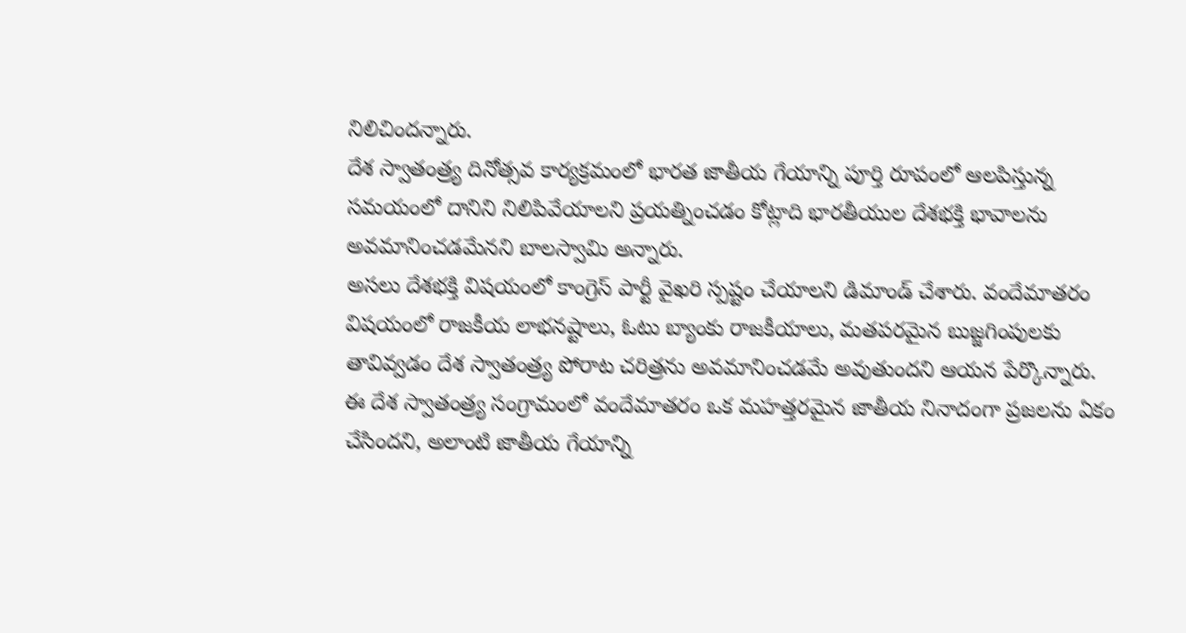నిలిచిందన్నారు.
దేశ స్వాతంత్ర్య దినోత్సవ కార్యక్రమంలో భారత జాతీయ గేయాన్ని పూర్తి రూపంలో ఆలపిస్తున్న సమయంలో దానిని నిలిపివేయాలని ప్రయత్నించడం కోట్లాది భారతీయుల దేశభక్తి భావాలను అవమానించడమేనని బాలస్వామి అన్నారు.
అసలు దేశభక్తి విషయంలో కాంగ్రెస్ పార్టీ వైఖరి స్పష్టం చేయాలని డిమాండ్ చేశారు. వందేమాతరం విషయంలో రాజకీయ లాభనష్టాలు, ఓటు బ్యాంకు రాజకీయాలు, మతపరమైన బుజ్జగింపులకు తావివ్వడం దేశ స్వాతంత్ర్య పోరాట చరిత్రను అవమానించడమే అవుతుందని ఆయన పేర్కొన్నారు.
ఈ దేశ స్వాతంత్ర్య సంగ్రామంలో వందేమాతరం ఒక మహత్తరమైన జాతీయ నినాదంగా ప్రజలను ఏకం చేసిందని, అలాంటి జాతీయ గేయాన్ని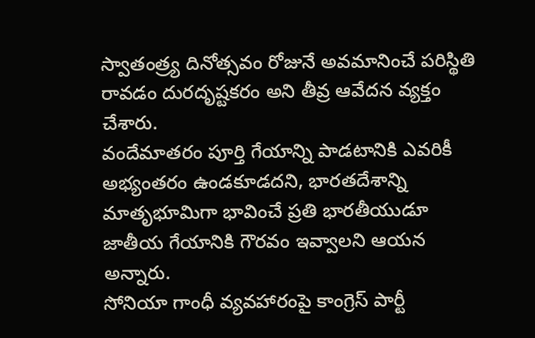స్వాతంత్ర్య దినోత్సవం రోజునే అవమానించే పరిస్థితి రావడం దురదృష్టకరం అని తీవ్ర ఆవేదన వ్యక్తం చేశారు.
వందేమాతరం పూర్తి గేయాన్ని పాడటానికి ఎవరికీ అభ్యంతరం ఉండకూడదని, భారతదేశాన్ని మాతృభూమిగా భావించే ప్రతి భారతీయుడూ జాతీయ గేయానికి గౌరవం ఇవ్వాలని ఆయన అన్నారు.
సోనియా గాంధీ వ్యవహారంపై కాంగ్రెస్ పార్టీ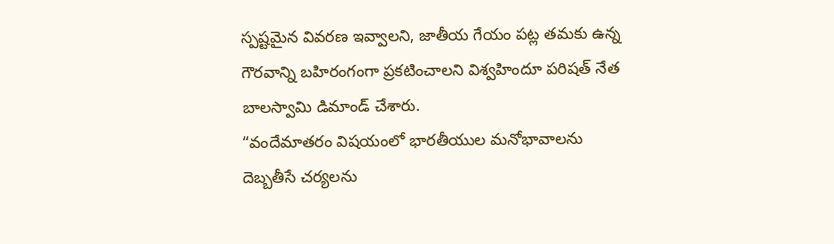స్పష్టమైన వివరణ ఇవ్వాలని, జాతీయ గేయం పట్ల తమకు ఉన్న గౌరవాన్ని బహిరంగంగా ప్రకటించాలని విశ్వహిందూ పరిషత్ నేత బాలస్వామి డిమాండ్ చేశారు.
“వందేమాతరం విషయంలో భారతీయుల మనోభావాలను దెబ్బతీసే చర్యలను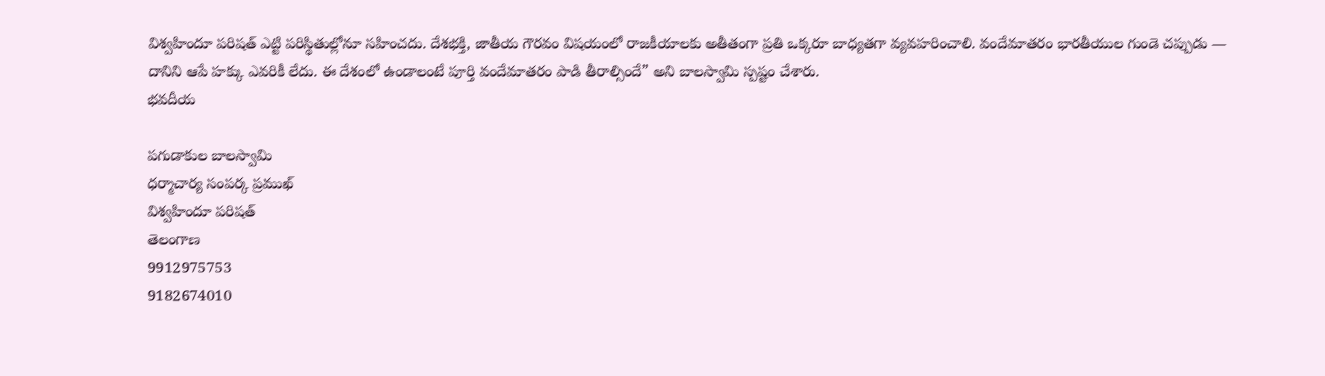విశ్వహిందూ పరిషత్ ఎట్టి పరిస్థితుల్లోనూ సహించదు. దేశభక్తి, జాతీయ గౌరవం విషయంలో రాజకీయాలకు అతీతంగా ప్రతి ఒక్కరూ బాధ్యతగా వ్యవహరించాలి. వందేమాతరం భారతీయుల గుండె చప్పుడు — దానిని ఆపే హక్కు ఎవరికీ లేదు. ఈ దేశంలో ఉండాలంటే పూర్తి వందేమాతరం పాడి తీరాల్సిందే” అని బాలస్వామి స్పష్టం చేశారు.
భవదీయ

పగుడాకుల బాలస్వామి
ధర్మాచార్య సంపర్క ప్రముఖ్
విశ్వహిందూ పరిషత్
తెలంగాణ
9912975753
9182674010